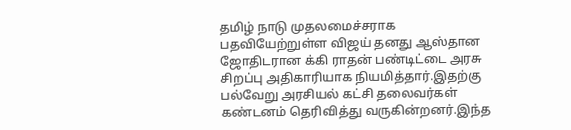தமிழ் நாடு முதலமைச்சராக பதவியேற்றுள்ள விஜய் தனது ஆஸ்தான ஜோதிடரான க்கி ராதன் பண்டிட்டை அரசு சிறப்பு அதிகாரியாக நியமித்தார்.இதற்கு பல்வேறு அரசியல் கட்சி தலைவர்கள் கண்டனம் தெரிவித்து வருகின்றனர்.இந்த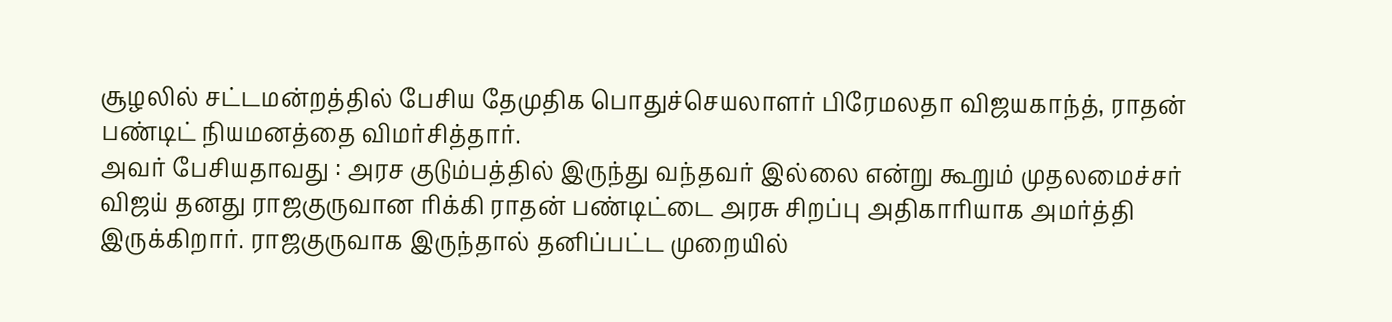சூழலில் சட்டமன்றத்தில் பேசிய தேமுதிக பொதுச்செயலாளர் பிரேமலதா விஜயகாந்த், ராதன் பண்டிட் நியமனத்தை விமர்சித்தார்.
அவர் பேசியதாவது : அரச குடும்பத்தில் இருந்து வந்தவர் இல்லை என்று கூறும் முதலமைச்சர் விஜய் தனது ராஜகுருவான ரிக்கி ராதன் பண்டிட்டை அரசு சிறப்பு அதிகாரியாக அமர்த்தி இருக்கிறார். ராஜகுருவாக இருந்தால் தனிப்பட்ட முறையில்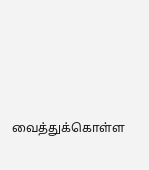வைத்துக்கொள்ள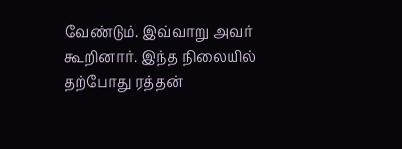வேண்டும். இவ்வாறு அவர் கூறினார். இந்த நிலையில் தற்போது ரத்தன்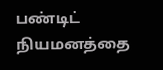பண்டிட் நியமனத்தை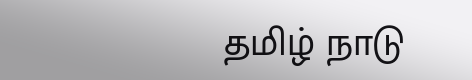தமிழ் நாடு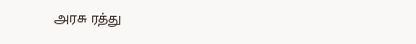அரசு ரத்து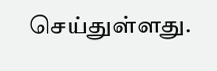செய்துள்ளது.